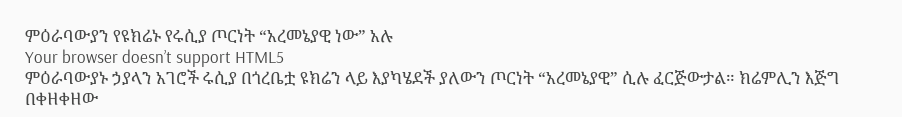ምዕራባውያን የዩክሬኑ የሩሲያ ጦርነት “አረመኔያዊ ነው” አሉ
Your browser doesn’t support HTML5
ምዕራባውያኑ ኃያላን አገሮች ሩሲያ በጎረቤቷ ዩክሬን ላይ እያካሄደች ያለውን ጦርነት “አረመኔያዊ” ሲሉ ፈርጅውታል። ክሬምሊን እጅግ በቀዘቀዘው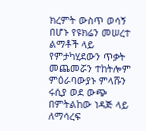ክረምት ውስጥ ወሳኝ በሆኑ የዩክሬን መሠረተ ልማቶች ላይ የምታካሂደውን ጥቃት መጨመሯን ተከትሎም ምዕራባውያኑ ምላሹን ሩሲያ ወደ ውጭ በምትልከው ነዳጅ ላይ ለማሳረፍ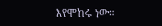እየሞከሩ ነው።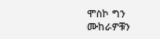ሞስኮ ግን ሙከራዎቹን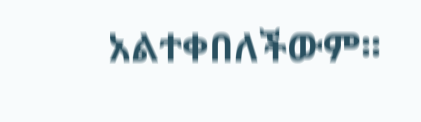አልተቀበለችውም፡፡